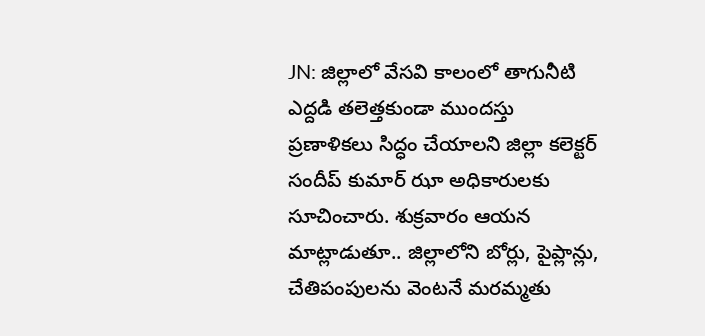JN: జిల్లాలో వేసవి కాలంలో తాగునీటి ఎద్దడి తలెత్తకుండా ముందస్తు ప్రణాళికలు సిద్ధం చేయాలని జిల్లా కలెక్టర్ సందీప్ కుమార్ ఝా అధికారులకు సూచించారు. శుక్రవారం ఆయన మాట్లాడుతూ.. జిల్లాలోని బోర్లు, పైప్లాన్లు, చేతిపంపులను వెంటనే మరమ్మతు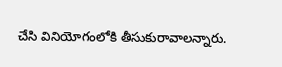చేసి వినియోగంలోకి తీసుకురావాలన్నారు.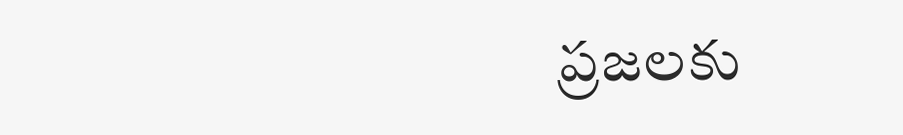ప్రజలకు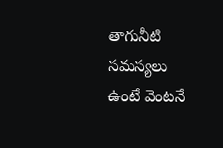తాగునీటి సమస్యలు ఉంటే వెంటనే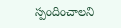స్పందించాలని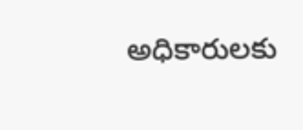అధికారులకు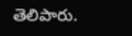తెలిపారు.